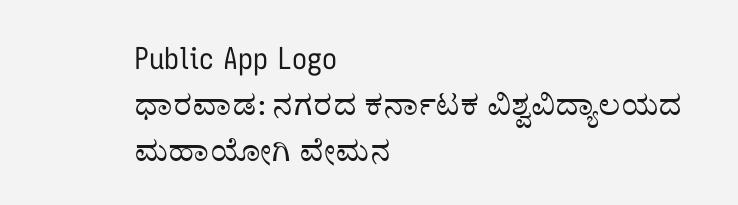Public App Logo
ಧಾರವಾಡ: ನಗರದ ಕರ್ನಾಟಕ ವಿಶ್ವವಿದ್ಯಾಲಯದ ಮಹಾಯೋಗಿ ವೇಮನ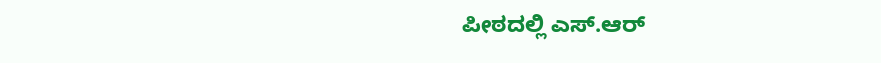ಪೀಠದಲ್ಲಿ ಎಸ್.ಆರ್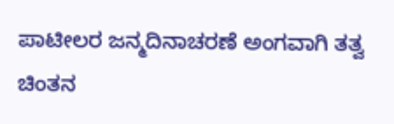ಪಾಟೀಲರ ಜನ್ಮದಿನಾಚರಣೆ ಅಂಗವಾಗಿ ತತ್ವ ಚಿಂತನ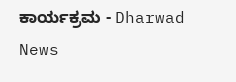ಕಾರ್ಯಕ್ರಮ - Dharwad News